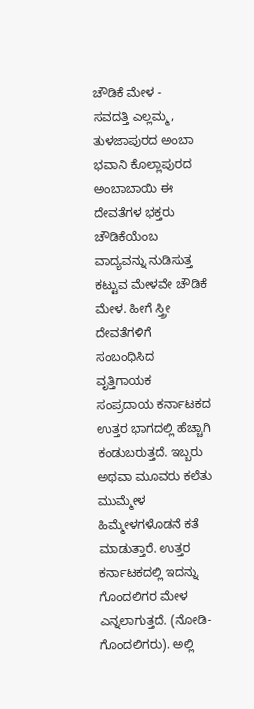ಚೌಡಿಕೆ ಮೇಳ -
ಸವದತ್ತಿ ಎಲ್ಲಮ್ಮ, ತುಳಜಾಪುರದ ಅಂಬಾ ಭವಾನಿ ಕೊಲ್ಲಾಪುರದ ಅಂಬಾಬಾಯಿ ಈ ದೇವತೆಗಳ ಭಕ್ತರು ಚೌಡಿಕೆಯೆಂಬ ವಾದ್ಯವನ್ನು ನುಡಿಸುತ್ತ ಕಟ್ಟುವ ಮೇಳವೇ ಚೌಡಿಕೆ ಮೇಳ. ಹೀಗೆ ಸ್ತ್ರೀ ದೇವತೆಗಳಿಗೆ ಸಂಬಂಧಿಸಿದ ವೃತ್ತಿಗಾಯಕ ಸಂಪ್ರದಾಯ ಕರ್ನಾಟಕದ ಉತ್ತರ ಭಾಗದಲ್ಲಿ ಹೆಚ್ಚಾಗಿ ಕಂಡುಬರುತ್ತದೆ. ಇಬ್ಬರು ಅಥವಾ ಮೂವರು ಕಲೆತು ಮುಮ್ಮೇಳ ಹಿಮ್ಮೇಳಗಳೊಡನೆ ಕತೆ ಮಾಡುತ್ತಾರೆ. ಉತ್ತರ ಕರ್ನಾಟಕದಲ್ಲಿ ಇದನ್ನು ಗೊಂದಲಿಗರ ಮೇಳ ಎನ್ನಲಾಗುತ್ತದೆ. (ನೋಡಿ- ಗೊಂದಲಿಗರು). ಅಲ್ಲಿ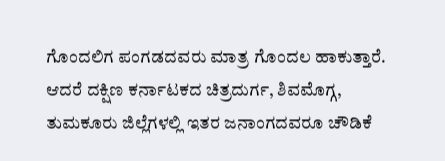ಗೊಂದಲಿಗ ಪಂಗಡದವರು ಮಾತ್ರ ಗೊಂದಲ ಹಾಕುತ್ತಾರೆ. ಆದರೆ ದಕ್ಷಿಣ ಕರ್ನಾಟಕದ ಚಿತ್ರದುರ್ಗ, ಶಿವಮೊಗ್ಗ, ತುಮಕೂರು ಜಿಲ್ಲೆಗಳಲ್ಲಿ ಇತರ ಜನಾಂಗದವರೂ ಚೌಡಿಕೆ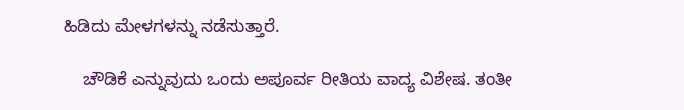ಹಿಡಿದು ಮೇಳಗಳನ್ನು ನಡೆಸುತ್ತಾರೆ.

    ಚೌಡಿಕೆ ಎನ್ನುವುದು ಒಂದು ಅಪೂರ್ವ ರೀತಿಯ ವಾದ್ಯ ವಿಶೇಷ. ತಂತೀ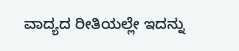ವಾದ್ಯದ ರೀತಿಯಲ್ಲೇ ಇದನ್ನು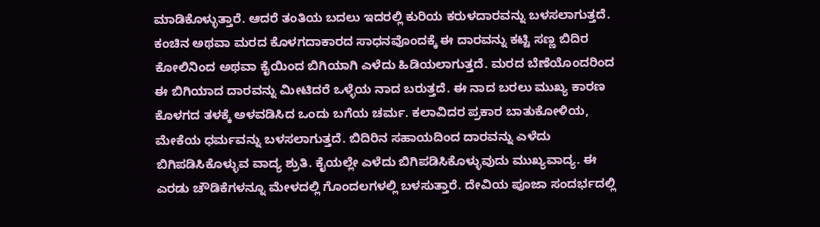ಮಾಡಿಕೊಳ್ಳುತ್ತಾರೆ. ಆದರೆ ತಂತಿಯ ಬದಲು ಇದರಲ್ಲಿ ಕುರಿಯ ಕರುಳದಾರವನ್ನು ಬಳಸಲಾಗುತ್ತದೆ. ಕಂಚಿನ ಅಥವಾ ಮರದ ಕೊಳಗದಾಕಾರದ ಸಾಧನವೊಂದಕ್ಕೆ ಈ ದಾರವನ್ನು ಕಟ್ಟಿ ಸಣ್ಣ ಬಿದಿರ ಕೋಲಿನಿಂದ ಅಥವಾ ಕೈಯಿಂದ ಬಿಗಿಯಾಗಿ ಎಳೆದು ಹಿಡಿಯಲಾಗುತ್ತದೆ. ಮರದ ಬೆಣೆಯೊಂದರಿಂದ ಈ ಬಿಗಿಯಾದ ದಾರವನ್ನು ಮೀಟಿದರೆ ಒಳ್ಳೆಯ ನಾದ ಬರುತ್ತದೆ. ಈ ನಾದ ಬರಲು ಮುಖ್ಯ ಕಾರಣ ಕೊಳಗದ ತಳಕ್ಕೆ ಅಳವಡಿಸಿದ ಒಂದು ಬಗೆಯ ಚರ್ಮ. ಕಲಾವಿದರ ಪ್ರಕಾರ ಬಾತುಕೋಳಿಯ, ಮೇಕೆಯ ಧರ್ಮವನ್ನು ಬಳಸಲಾಗುತ್ತದೆ. ಬಿದಿರಿನ ಸಹಾಯದಿಂದ ದಾರವನ್ನು ಎಳೆದು ಬಿಗಿಪಡಿಸಿಕೊಳ್ಳುವ ವಾದ್ಯ ಶ್ರುತಿ. ಕೈಯಲ್ಲೇ ಎಳೆದು ಬಿಗಿಪಡಿಸಿಕೊಳ್ಳುವುದು ಮುಖ್ಯವಾದ್ಯ. ಈ ಎರಡು ಚೌಡಿಕೆಗಳನ್ನೂ ಮೇಳದಲ್ಲಿ ಗೊಂದಲಗಳಲ್ಲಿ ಬಳಸುತ್ತಾರೆ. ದೇವಿಯ ಪೂಜಾ ಸಂದರ್ಭದಲ್ಲಿ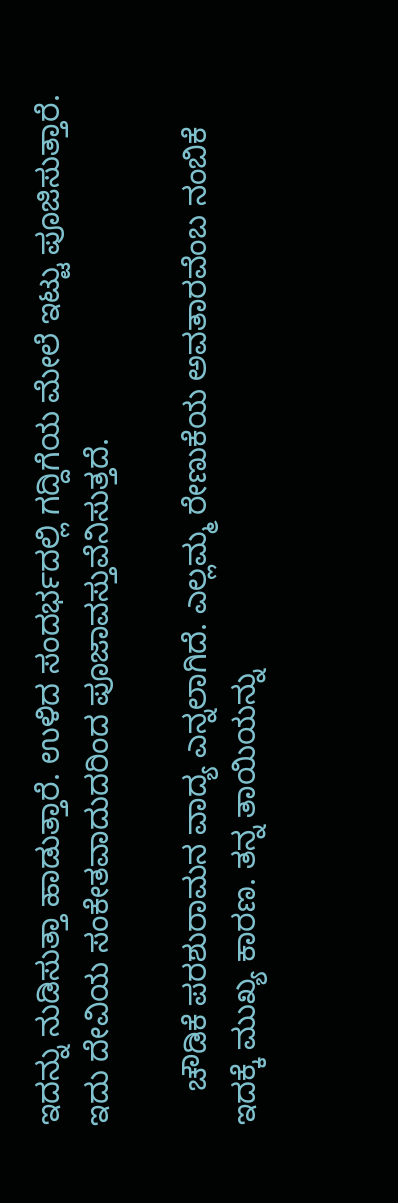ಇದನ್ನು ನುಡಿಸುತ್ತಾ ಹಾಡುತ್ತಾರೆ. ಉಳಿದ ಸಂದರ್ಭದಲ್ಲಿ ಗದ್ದಿಗೆಯ ಮೇಲೆ ಇಟ್ಟು ಪೂಜಿಸುತ್ತಾರೆ. ಇದು ದೇವಿಯ ಸಂಕೇತವಾದುದರಿಂದ ಪೂಜಾವಸ್ತುವೆನಿಸುತ್ತದೆ.

    ಚೌಡಿಕೆ ಪರಶುರಾಮನ ವಾದ್ಯ ಎನ್ನಲಾಗಿದೆ. ಎಲ್ಲಮ್ಮ ರೇಣುಕೆಯ ಅವತಾರವೆಂಬ ನಂಬಿಕೆ ಇದಕ್ಕೆ ಮುಖ್ಯ ಕಾರಣ. ತನ್ನ ತಾಯಿಯನ್ನು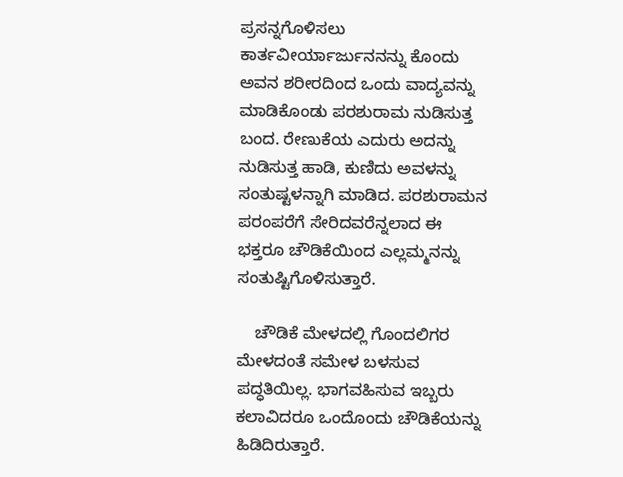ಪ್ರಸನ್ನಗೊಳಿಸಲು ಕಾರ್ತವೀರ್ಯಾರ್ಜುನನನ್ನು ಕೊಂದು ಅವನ ಶರೀರದಿಂದ ಒಂದು ವಾದ್ಯವನ್ನು ಮಾಡಿಕೊಂಡು ಪರಶುರಾಮ ನುಡಿಸುತ್ತ ಬಂದ. ರೇಣುಕೆಯ ಎದುರು ಅದನ್ನು ನುಡಿಸುತ್ತ ಹಾಡಿ, ಕುಣಿದು ಅವಳನ್ನು ಸಂತುಷ್ಟಳನ್ನಾಗಿ ಮಾಡಿದ. ಪರಶುರಾಮನ ಪರಂಪರೆಗೆ ಸೇರಿದವರೆನ್ನಲಾದ ಈ ಭಕ್ತರೂ ಚೌಡಿಕೆಯಿಂದ ಎಲ್ಲಮ್ಮನನ್ನು ಸಂತುಷ್ಟಿಗೊಳಿಸುತ್ತಾರೆ.

    ಚೌಡಿಕೆ ಮೇಳದಲ್ಲಿ ಗೊಂದಲಿಗರ ಮೇಳದಂತೆ ಸಮೇಳ ಬಳಸುವ ಪದ್ಧತಿಯಿಲ್ಲ. ಭಾಗವಹಿಸುವ ಇಬ್ಬರು ಕಲಾವಿದರೂ ಒಂದೊಂದು ಚೌಡಿಕೆಯನ್ನು ಹಿಡಿದಿರುತ್ತಾರೆ.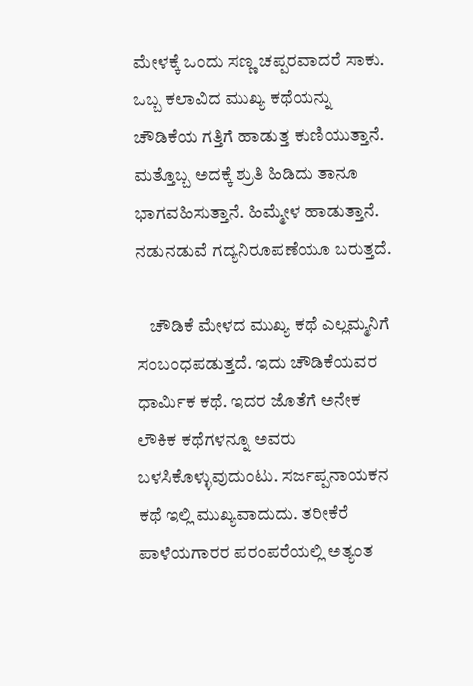ಮೇಳಕ್ಕೆ ಒಂದು ಸಣ್ಣ ಚಪ್ಪರವಾದರೆ ಸಾಕು. ಒಬ್ಬ ಕಲಾವಿದ ಮುಖ್ಯ ಕಥೆಯನ್ನು ಚೌಡಿಕೆಯ ಗತ್ತಿಗೆ ಹಾಡುತ್ತ ಕುಣಿಯುತ್ತಾನೆ. ಮತ್ತೊಬ್ಬ ಅದಕ್ಕೆ ಶ್ರುತಿ ಹಿಡಿದು ತಾನೂ ಭಾಗವಹಿಸುತ್ತಾನೆ. ಹಿಮ್ಮೇಳ ಹಾಡುತ್ತಾನೆ. ನಡುನಡುವೆ ಗದ್ಯನಿರೂಪಣೆಯೂ ಬರುತ್ತದೆ.

    ಚೌಡಿಕೆ ಮೇಳದ ಮುಖ್ಯ ಕಥೆ ಎಲ್ಲಮ್ಮನಿಗೆ ಸಂಬಂಧಪಡುತ್ತದೆ. ಇದು ಚೌಡಿಕೆಯವರ ಧಾರ್ಮಿಕ ಕಥೆ. ಇದರ ಜೊತೆಗೆ ಅನೇಕ ಲೌಕಿಕ ಕಥೆಗಳನ್ನೂ ಅವರು ಬಳಸಿಕೊಳ್ಳುವುದುಂಟು. ಸರ್ಜಪ್ಪನಾಯಕನ ಕಥೆ ಇಲ್ಲಿ ಮುಖ್ಯವಾದುದು. ತರೀಕೆರೆ ಪಾಳೆಯಗಾರರ ಪರಂಪರೆಯಲ್ಲಿ ಅತ್ಯಂತ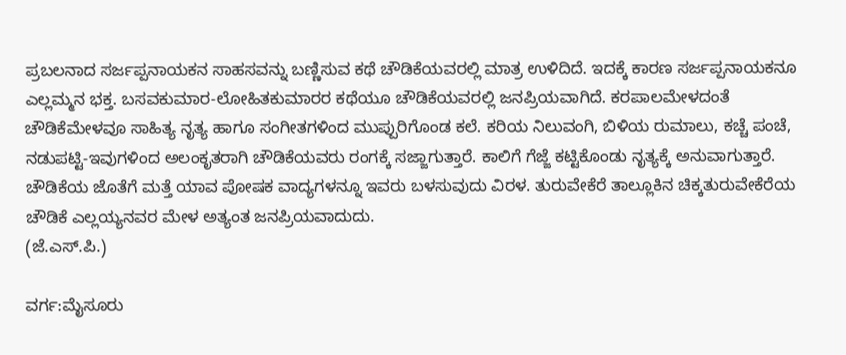ಪ್ರಬಲನಾದ ಸರ್ಜಪ್ಪನಾಯಕನ ಸಾಹಸವನ್ನು ಬಣ್ಣಿಸುವ ಕಥೆ ಚೌಡಿಕೆಯವರಲ್ಲಿ ಮಾತ್ರ ಉಳಿದಿದೆ. ಇದಕ್ಕೆ ಕಾರಣ ಸರ್ಜಪ್ಪನಾಯಕನೂ ಎಲ್ಲಮ್ಮನ ಭಕ್ತ. ಬಸವಕುಮಾರ-ಲೋಹಿತಕುಮಾರರ ಕಥೆಯೂ ಚೌಡಿಕೆಯವರಲ್ಲಿ ಜನಪ್ರಿಯವಾಗಿದೆ. ಕರಪಾಲಮೇಳದಂತೆ ಚೌಡಿಕೆಮೇಳವೂ ಸಾಹಿತ್ಯ ನೃತ್ಯ ಹಾಗೂ ಸಂಗೀತಗಳಿಂದ ಮುಪ್ಪುರಿಗೊಂಡ ಕಲೆ. ಕರಿಯ ನಿಲುವಂಗಿ, ಬಿಳಿಯ ರುಮಾಲು, ಕಚ್ಚೆ ಪಂಚೆ, ನಡುಪಟ್ಟಿ-ಇವುಗಳಿಂದ ಅಲಂಕೃತರಾಗಿ ಚೌಡಿಕೆಯವರು ರಂಗಕ್ಕೆ ಸಜ್ಜಾಗುತ್ತಾರೆ. ಕಾಲಿಗೆ ಗೆಜ್ಜೆ ಕಟ್ಟಿಕೊಂಡು ನೃತ್ಯಕ್ಕೆ ಅನುವಾಗುತ್ತಾರೆ. ಚೌಡಿಕೆಯ ಜೊತೆಗೆ ಮತ್ತೆ ಯಾವ ಪೋಷಕ ವಾದ್ಯಗಳನ್ನೂ ಇವರು ಬಳಸುವುದು ವಿರಳ. ತುರುವೇಕೆರೆ ತಾಲ್ಲೂಕಿನ ಚಿಕ್ಕತುರುವೇಕೆರೆಯ ಚೌಡಿಕೆ ಎಲ್ಲಯ್ಯನವರ ಮೇಳ ಅತ್ಯಂತ ಜನಪ್ರಿಯವಾದುದು.
(ಜೆ.ಎಸ್.ಪಿ.)

ವರ್ಗ:ಮೈಸೂರು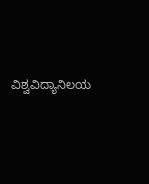ವಿಶ್ವವಿದ್ಯಾನಿಲಯ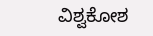ವಿಶ್ವಕೋಶ